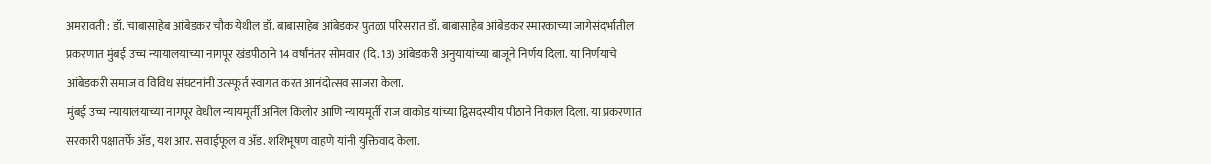अमरावती : डॉ. चाबासाहेब आंबेडकर चौक येथील डॉ. बाबासाहेब आंबेडकर पुतळा परिसरात डॉ. बाबासाहेब आंबेडकर स्मारकाच्या जागेसंदर्भातील प्रकरणात मुंबई उच्च न्यायालयाच्या नागपूर खंडपीठाने 14 वर्षांनंतर सोमवार (दि. 13) आंबेडकरी अनुयायांच्या बाजूने निर्णय दिला. या निर्णयाचे आंबेडकरी समाज व विविध संघटनांनी उत्स्फूर्त स्वागत करत आनंदोत्सव साजरा केला.
मुंबई उच्च न्यायालयाच्या नागपूर वेधील न्यायमूर्ती अनिल किलोर आणि न्यायमूर्ती राज वाकोड यांच्या द्विसदस्यीय पीठाने निकाल दिला. या प्रकरणात सरकारी पक्षातर्फे ॲड, यश आर. सवाईफूल व ॲड. शशिभूषण वाहणे यांनी युक्तिवाद केला.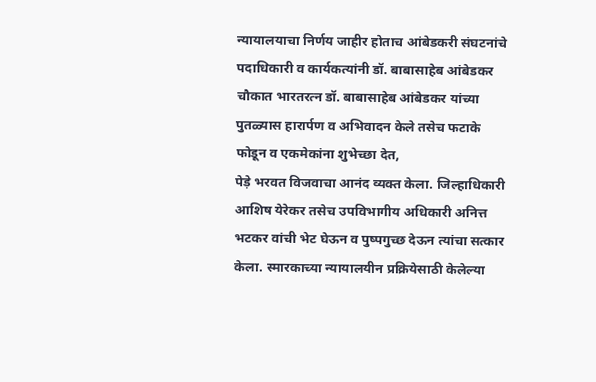न्यायालयाचा निर्णय जाहीर होताच आंबेडकरी संघटनांचे पदाधिकारी व कार्यकत्यांनी डॉ. बाबासाहेब आंबेडकर चौकात भारतरत्न डॉ. बाबासाहेब आंबेडकर यांच्या पुतळ्यास हारार्पण व अभिवादन केले तसेच फटाके फोडून व एकमेकांना शुभेच्छा देत,
पेड़े भरवत विजवाचा आनंद व्यक्त केला. जिल्हाधिकारी आशिष येरेकर तसेच उपविभागीय अधिकारी अनित्त भटकर वांची भेट घेऊन व पुष्पगुच्छ देऊन त्यांचा सत्कार केला. स्मारकाच्या न्यायालयीन प्रक्रियेसाठी केलेल्या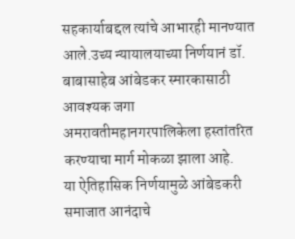सहकार्याबद्दल त्यांचे आभारही मानण्यात आले.उच्य न्यायालयाच्या निर्णयानं डॉ. बाबासाहेब आंबेडकर स्मारकासाठी आवश्यक जगा अमरावतीमहानगरपालिकेला हस्तांतरित करण्याचा मार्ग मोकळा झाला आहे.
या ऐतिहासिक निर्णयामुळे आंबेडकरी समाजात आनंदाचे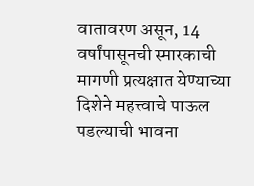वातावरण असून, 14 वर्षांपासूनची स्मारकाची मागणी प्रत्यक्षात येण्याच्या दिशेने महत्त्वाचे पाऊल पडल्याची भावना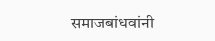समाजबांधवांनी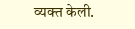व्यक्त केली.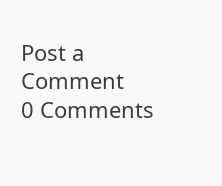Post a Comment
0 Comments